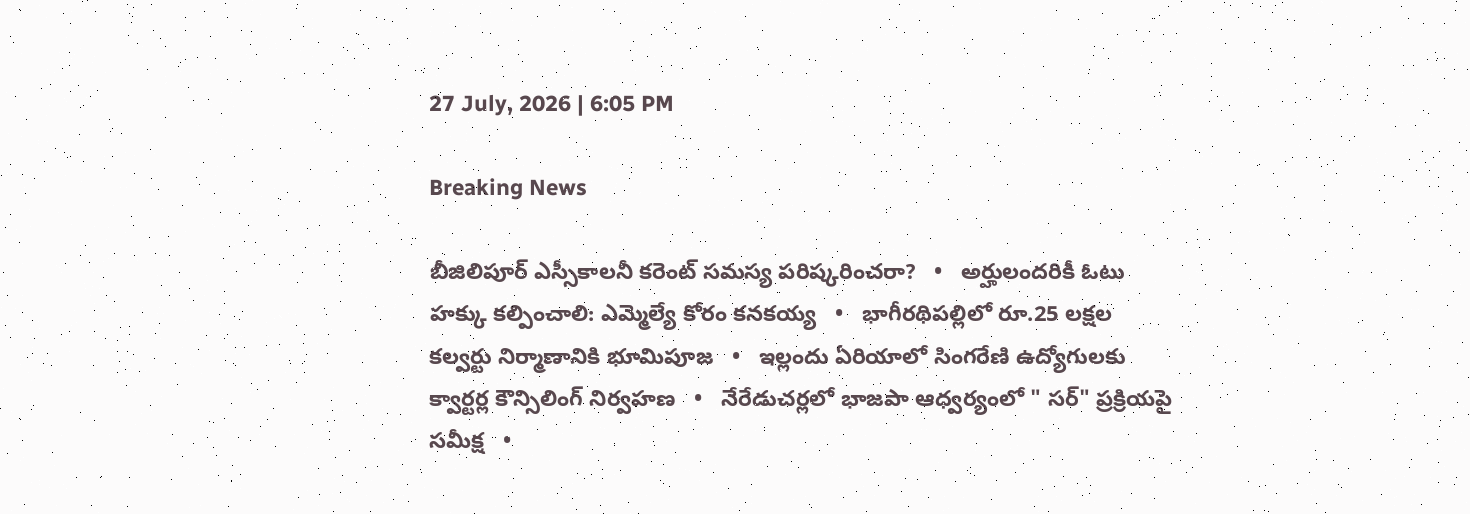27 July, 2026 | 6:05 PM

Breaking News

బీజిలిపూర్ ఎస్సీకాలనీ కరెంట్ సమస్య పరిష్కరించరా?   •   అర్హులందరికీ ఓటు హక్కు కల్పించాలి: ఎమ్మెల్యే కోరం కనకయ్య   •   భాగీరథిపల్లిలో రూ.25 లక్షల కల్వర్టు నిర్మాణానికి భూమిపూజ   •   ఇల్లందు ఏరియాలో సింగరేణి ఉద్యోగులకు క్వార్టర్ల కౌన్సిలింగ్ నిర్వహణ   •   నేరేడుచర్లలో భాజపా ఆధ్వర్యంలో " సర్" ప్రక్రియపై సమీక్ష   •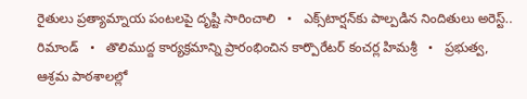రైతులు ప్రత్యామ్నాయ పంటలపై దృష్టి సారించాలి   •   ఎక్స్‌టార్షన్‌కు పాల్పడిన నిందితులు అరెస్ట్.. రిమాండ్   •   తొలిముద్ద కార్యక్రమాన్ని ప్రారంభించిన కార్పొరేటర్ కంచర్ల హిమశ్రీ   •   ప్రభుత్వ, ఆశ్రమ పాఠశాలల్లో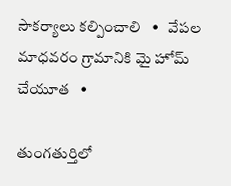సౌకర్యాలు కల్పించాలి   •   వేపల మాధవరం గ్రామానికి మై హోమ్ చేయూత   •

తుంగతుర్తిలో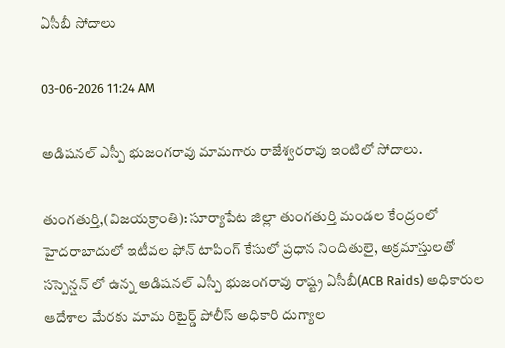ఏసీబీ సోదాలు

03-06-2026 11:24 AM

అడిషనల్ ఎస్పీ భుజంగరావు మామగారు రాజేశ్వరరావు ఇంటిలో సోదాలు.

తుంగతుర్తి,(విజయక్రాంతి): సూర్యాపేట జిల్లా తుంగతుర్తి మండల కేంద్రంలో హైదరాబాదులో ఇటీవల ఫోన్ టాపింగ్ కేసులో ప్రధాన నిందితులై, అక్రమాస్తులతో సస్పెన్షన్ లో ఉన్న అడిషనల్ ఎస్పీ భుజంగరావు రాష్ట్ర ఏసీబీ(ACB Raids) అధికారుల ఆదేశాల మేరకు మామ రిటైర్డ్ పోలీస్ అధికారి దుగ్యాల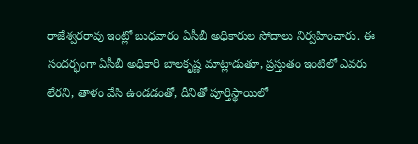రాజేశ్వరరావు ఇంట్లో బుధవారం ఏసీబీ అధికారుల సోదాలు నిర్వహించారు. ఈ సందర్భంగా ఏసీబీ అధికారి బాలకృష్ణ మాట్లాడుతూ, ప్రస్తుతం ఇంటిలో ఎవరు లేరని, తాళం వేసి ఉండడంతో, దీనితో పూర్తిస్థాయిలో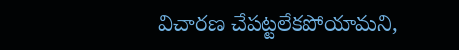విచారణ చేపట్టలేకపోయామని,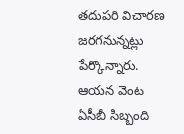తదుపరి విచారణ జరగనున్నట్లు పేర్కొన్నారు. ఆయన వెంట ఏసీబీ సిబ్బంది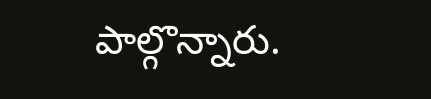పాల్గొన్నారు.